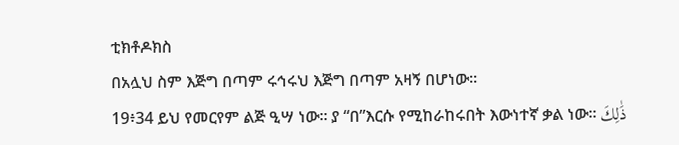ቲክቶዶክስ
በአሏህ ስም እጅግ በጣም ሩኅሩህ እጅግ በጣም አዛኝ በሆነው፡፡
19፥34 ይህ የመርየም ልጅ ዒሣ ነው፡፡ ያ “በ”እርሱ የሚከራከሩበት እውነተኛ ቃል ነው፡፡ ذَٰلِكَ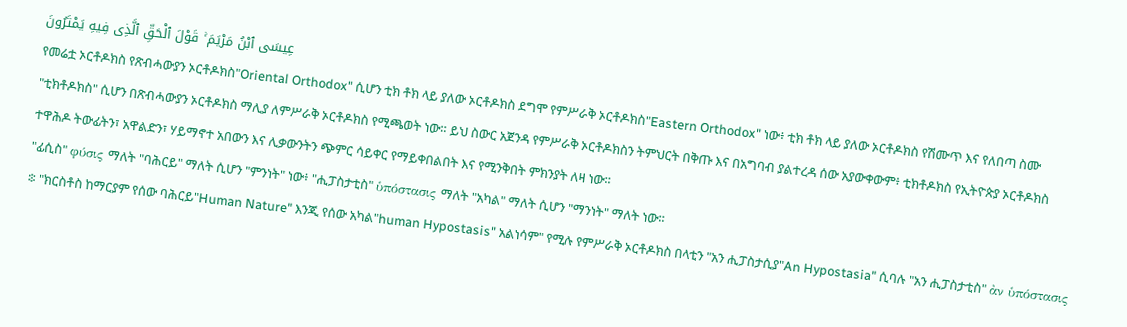عِيسَى ٱبْنُ مَرْيَمَ ۚ قَوْلَ ٱلْحَقِّ ٱلَّذِى فِيهِ يَمْتَرُونَ
የመሬቷ ኦርቶዶክስ የጽብሓውያን ኦርቶዶክስ"Oriental Orthodox" ሲሆን ቲክ ቶክ ላይ ያለው ኦርቶዶክስ ደግሞ የምሥራቅ ኦርቶዶክስ"Eastern Orthodox" ነው፥ ቲክ ቶክ ላይ ያለው ኦርቶዶክስ የሽሙጥ እና የለበጣ ስሙ "ቲክቶዶክስ" ሲሆን በጽብሓውያን ኦርቶዶክስ ማሊያ ለምሥራቅ ኦርቶዶክስ የሚጫወት ነው። ይህ ስውር አጀንዳ የምሥራቅ ኦርቶዶክስን ትምህርት በቅጡ እና በአግባብ ያልተረዳ ሰው አያውቀውም፥ ቲክቶዶክስ የኢትዮጵያ ኦርቶዶክስ ተዋሕዶ ትውፊትን፣ አዋልድን፣ ሃይማኖተ አበውን እና ሊቃውንትን ጭምር ሳይቀር የማይቀበልበት እና የሚንቅበት ምክንያት ለዛ ነው።
"ፊሲስ" φύσις ማለት "ባሕርይ" ማለት ሲሆን "ምንነት" ነው፥ "ሒፓስታቲስ" ὑπόστασις ማለት "አካል" ማለት ሲሆን "ማንነት" ማለት ነው።
፨ "ክርስቶስ ከማርያም የሰው ባሕርይ"Human Nature" እንጂ የሰው አካል"human Hypostasis" አልነሳም" የሚሉ የምሥራቅ ኦርቶዶክስ በላቲን "አን ሒፓስታሲያ"An Hypostasia" ሲባሉ "አን ሒፓስታቲስ" ἀν ὑπόστασις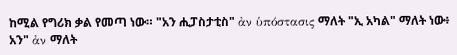ከሚል የግሪክ ቃል የመጣ ነው። "አን ሒፓስታቲስ" ἀν ὑπόστασις ማለት "ኢ አካል" ማለት ነው፥ አን" ἀν ማለት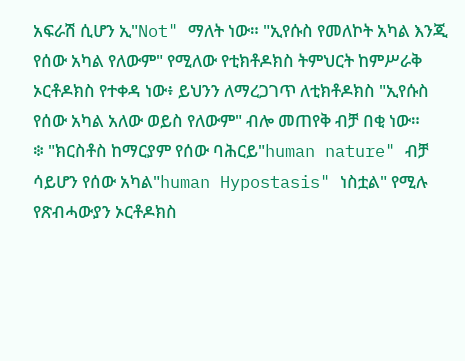አፍራሽ ሲሆን ኢ"Not" ማለት ነው። "ኢየሱስ የመለኮት አካል እንጂ የሰው አካል የለውም" የሚለው የቲክቶዶክስ ትምህርት ከምሥራቅ ኦርቶዶክስ የተቀዳ ነው፥ ይህንን ለማረጋገጥ ለቲክቶዶክስ "ኢየሱስ የሰው አካል አለው ወይስ የለውም" ብሎ መጠየቅ ብቻ በቂ ነው።
፨ "ክርስቶስ ከማርያም የሰው ባሕርይ"human nature" ብቻ ሳይሆን የሰው አካል"human Hypostasis" ነስቷል" የሚሉ የጽብሓውያን ኦርቶዶክስ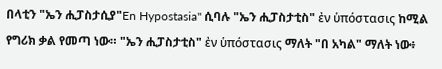በላቲን "ኤን ሒፓስታሲያ"En Hypostasia" ሲባሉ "ኤን ሒፓስታቲስ" ἐν ὑπόστασις ከሚል የግሪክ ቃል የመጣ ነው። "ኤን ሒፓስታቲስ" ἐν ὑπόστασις ማለት "በ አካል" ማለት ነው፥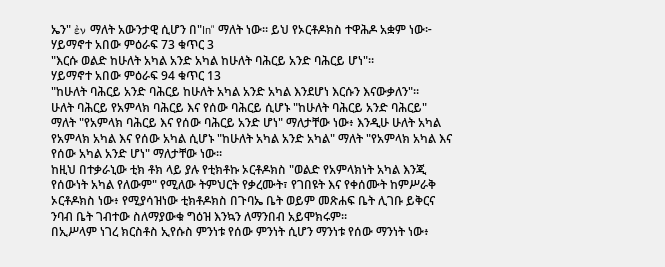ኤን" ἐν ማለት አውንታዊ ሲሆን በ"In" ማለት ነው። ይህ የኦርቶዶክስ ተዋሕዶ አቋም ነው፦
ሃይማኖተ አበው ምዕራፍ 73 ቁጥር 3
"እርሱ ወልድ ከሁለት አካል አንድ አካል ከሁለት ባሕርይ አንድ ባሕርይ ሆነ"።
ሃይማኖተ አበው ምዕራፍ 94 ቁጥር 13
"ከሁለት ባሕርይ አንድ ባሕርይ ከሁለት አካል አንድ አካል እንደሆነ እርሱን እናውቃለን"።
ሁለት ባሕርይ የአምላክ ባሕርይ እና የሰው ባሕርይ ሲሆኑ "ከሁለት ባሕርይ አንድ ባሕርይ" ማለት "የአምላክ ባሕርይ እና የሰው ባሕርይ አንድ ሆነ" ማለታቸው ነው፥ እንዲሁ ሁለት አካል የአምላክ አካል እና የሰው አካል ሲሆኑ "ከሁለት አካል አንድ አካል" ማለት "የአምላክ አካል እና የሰው አካል አንድ ሆነ" ማለታቸው ነው።
ከዚህ በተቃራኒው ቲክ ቶክ ላይ ያሉ የቲክቶኩ ኦርቶዶክስ "ወልድ የአምላክነት አካል እንጂ የሰውነት አካል የለውም" የሚለው ትምህርት የቃረሙት፣ የገበዩት እና የቀሰሙት ከምሥራቅ ኦርቶዶክስ ነው፥ የሚያሳዝነው ቲክቶዶክስ በጉባኤ ቤት ወይም መጽሐፍ ቤት ሊገቡ ይቅርና ንባብ ቤት ገብተው ስለማያውቁ ግዕዝ እንኳን ለማንበብ አይሞክሩም።
በኢሥላም ነገረ ክርስቶስ ኢየሱስ ምንነቱ የሰው ምንነት ሲሆን ማንነቱ የሰው ማንነት ነው፥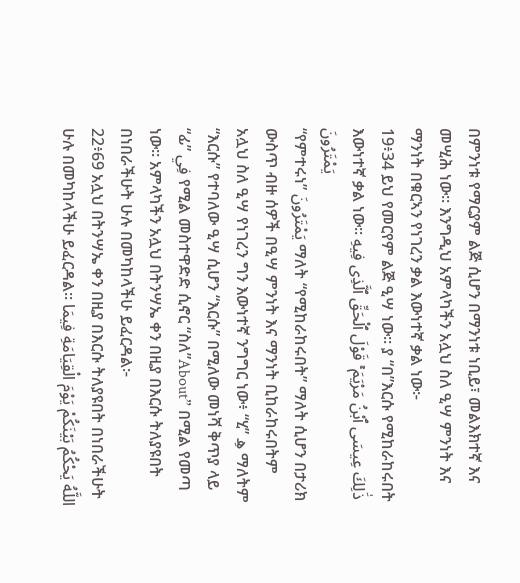በምንነቱ የማርያም ልጅ ሲሆን በማንነቱ ነቢይ፣ መልእክተኛ እና መሢሕ ነው። እንግዲህ አምላካችን አሏህ ስለ ዒሣ ምንነት እና ማንነት በቁርኣን የነገረን ቃል እውነተኛ ቃል ነው፦
19፥34 ይህ የመርየም ልጅ ዒሣ ነው፡፡ ያ “በ”እርሱ የሚከራከሩበት እውነተኛ ቃል ነው፡፡ ذَٰلِكَ عِيسَى ٱبْنُ مَرْيَمَ ۚ قَوْلَ ٱلْحَقِّ ٱلَّذِى فِيهِ يَمْتَرُونَ
“የምተሩነ” يَمْتَرُونَ ማለት “የሚከራከሩበት” ማለት ሲሆን በታሪክ ውስጥ ብዙ ሰዎች በዒሣ ምንነት እና ማንነት ቢከራከሩበትም አሏህ ስለ ዒሣ የነገረን ግን እውነተኛ ንግግር ነው፥ “ሂ” هِ ማለትም “እርሱ” የተባለው ዒሣ ሲሆን “እርሱ” በሚለው መነሻ ቅጥያ ላይ “ፊ” فِي የሚል መስተዋድድ ሲኖር “ስለ”About” በሚል የመጣ ነው። አምላካችን አሏህ በትንሣኤ ቀን በዚያ በእርሱ ትለያዩበት በነበራችሁት ሁሉ በመካከላችሁ ይፈርዳል፦
22፥69 አሏህ በትንሣኤ ቀን በዚያ በእርሱ ትለያዩበት በነበራችሁት ሁሉ በመካከላችሁ ይፈርዳል፡፡ اللَّهُ يَحْكُمُ بَيْنَكُمْ يَوْمَ الْقِيَامَةِ فِيمَا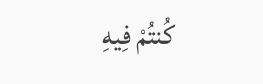كُنتُمْ فِيهِ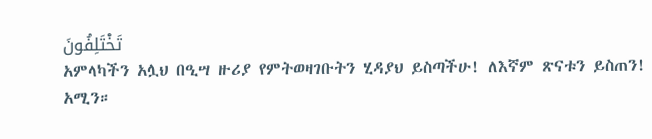تَخْتَلِفُونَ
አምላካችን አሏህ በዒሣ ዙሪያ የምትወዛገቡትን ሂዳያህ ይስጣችሁ! ለእኛም ጽናቱን ይስጠን! አሚን።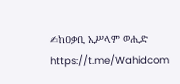✍ከዐቃቢ ኢሥላም ወሒድ
https://t.me/Wahidcom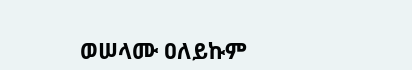ወሠላሙ ዐለይኩም